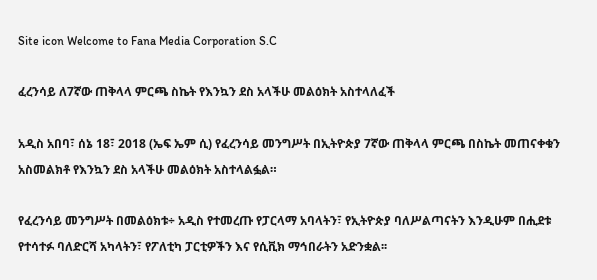Site icon Welcome to Fana Media Corporation S.C

ፈረንሳይ ለ7ኛው ጠቅላላ ምርጫ ስኬት የእንኳን ደስ አላችሁ መልዕክት አስተላለፈች

አዲስ አበባ፣ ሰኔ 18፣ 2018 (ኤፍ ኤም ሲ) የፈረንሳይ መንግሥት በኢትዮጵያ 7ኛው ጠቅላላ ምርጫ በስኬት መጠናቀቁን አስመልክቶ የእንኳን ደስ አላችሁ መልዕክት አስተላልፏል።

የፈረንሳይ መንግሥት በመልዕክቱ÷ አዲስ የተመረጡ የፓርላማ አባላትን፣ የኢትዮጵያ ባለሥልጣናትን እንዲሁም በሒደቱ የተሳተፉ ባለድርሻ አካላትን፣ የፖለቲካ ፓርቲዎችን እና የሲቪክ ማኅበራትን አድንቋል፡፡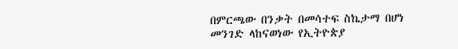በምርጫው በንቃት በመሳተፍ ስኬታማ በሆነ መንገድ ላከናወነው የኢትዮጵያ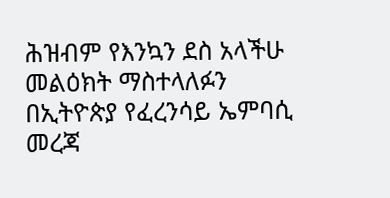ሕዝብም የእንኳን ደስ አላችሁ መልዕክት ማስተላለፉን በኢትዮጵያ የፈረንሳይ ኤምባሲ መረጃ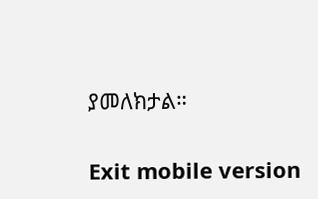ያመለክታል።

Exit mobile version